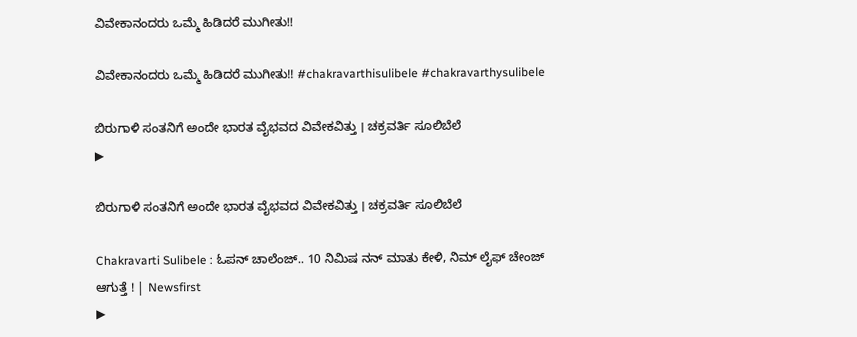ವಿವೇಕಾನಂದರು ಒಮ್ಮೆ ಹಿಡಿದರೆ ಮುಗೀತು!!

ವಿವೇಕಾನಂದರು ಒಮ್ಮೆ ಹಿಡಿದರೆ ಮುಗೀತು!! #chakravarthisulibele #chakravarthysulibele

ಬಿರುಗಾಳಿ ಸಂತನಿಗೆ ಅಂದೇ ಭಾರತ ವೈಭವದ ವಿವೇಕವಿತ್ತು । ಚಕ್ರವರ್ತಿ ಸೂಲಿಬೆಲೆ
▶

ಬಿರುಗಾಳಿ ಸಂತನಿಗೆ ಅಂದೇ ಭಾರತ ವೈಭವದ ವಿವೇಕವಿತ್ತು । ಚಕ್ರವರ್ತಿ ಸೂಲಿಬೆಲೆ

Chakravarti Sulibele : ಓಪನ್ ಚಾಲೆಂಜ್.. 10 ನಿಮಿಷ ನನ್ ಮಾತು ಕೇಳಿ, ನಿಮ್ ಲೈಫ್ ಚೇಂಜ್ ಆಗುತ್ತೆ ! | Newsfirst
▶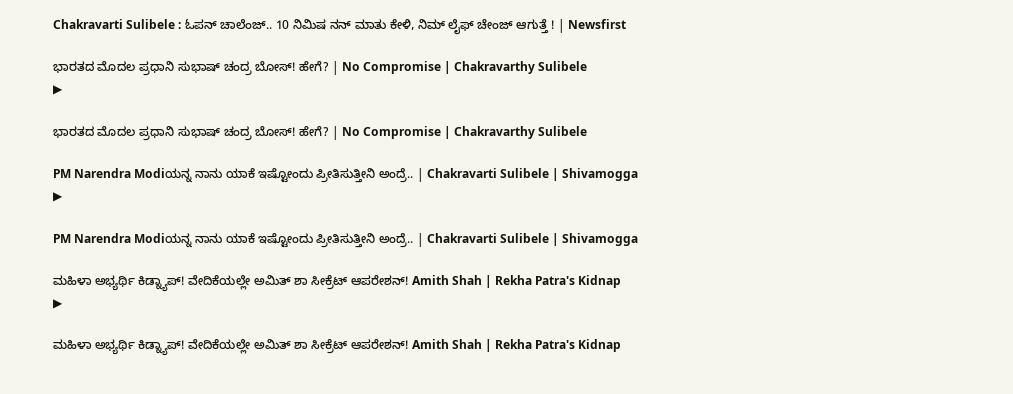Chakravarti Sulibele : ಓಪನ್ ಚಾಲೆಂಜ್.. 10 ನಿಮಿಷ ನನ್ ಮಾತು ಕೇಳಿ, ನಿಮ್ ಲೈಫ್ ಚೇಂಜ್ ಆಗುತ್ತೆ ! | Newsfirst

ಭಾರತದ ಮೊದಲ ಪ್ರಧಾನಿ ಸುಭಾಷ್ ಚಂದ್ರ ಬೋಸ್! ಹೇಗೆ? | No Compromise | Chakravarthy Sulibele
▶

ಭಾರತದ ಮೊದಲ ಪ್ರಧಾನಿ ಸುಭಾಷ್ ಚಂದ್ರ ಬೋಸ್! ಹೇಗೆ? | No Compromise | Chakravarthy Sulibele

PM Narendra Modiಯನ್ನ ನಾನು ಯಾಕೆ ಇಷ್ಟೋಂದು ಪ್ರೀತಿಸುತ್ತೀನಿ ಅಂದ್ರೆ.. | Chakravarti Sulibele | Shivamogga
▶

PM Narendra Modiಯನ್ನ ನಾನು ಯಾಕೆ ಇಷ್ಟೋಂದು ಪ್ರೀತಿಸುತ್ತೀನಿ ಅಂದ್ರೆ.. | Chakravarti Sulibele | Shivamogga

ಮಹಿಳಾ ಅಭ್ಯರ್ಥಿ ಕಿಡ್ನ್ಯಾಪ್! ವೇದಿಕೆಯಲ್ಲೇ ಅಮಿತ್ ಶಾ ಸೀಕ್ರೆಟ್ ಆಪರೇಶನ್! Amith Shah | Rekha Patra's Kidnap
▶

ಮಹಿಳಾ ಅಭ್ಯರ್ಥಿ ಕಿಡ್ನ್ಯಾಪ್! ವೇದಿಕೆಯಲ್ಲೇ ಅಮಿತ್ ಶಾ ಸೀಕ್ರೆಟ್ ಆಪರೇಶನ್! Amith Shah | Rekha Patra's Kidnap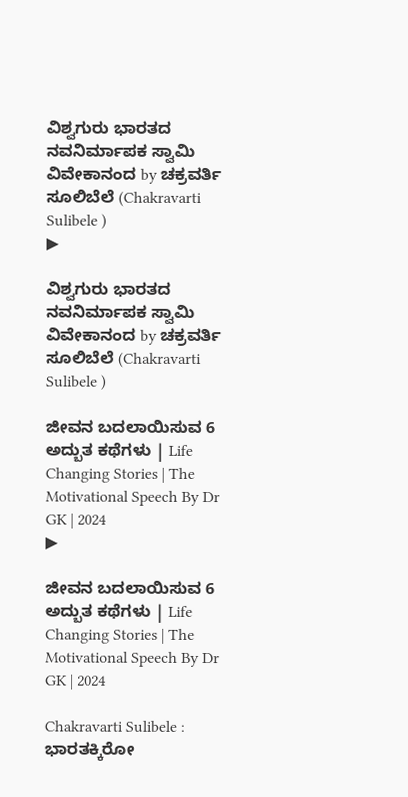ವಿಶ್ವಗುರು ಭಾರತದ ನವನಿರ್ಮಾಪಕ ಸ್ವಾಮಿ ವಿವೇಕಾನಂದ by ಚಕ್ರವರ್ತಿ ಸೂಲಿಬೆಲೆ (Chakravarti Sulibele )
▶

ವಿಶ್ವಗುರು ಭಾರತದ ನವನಿರ್ಮಾಪಕ ಸ್ವಾಮಿ ವಿವೇಕಾನಂದ by ಚಕ್ರವರ್ತಿ ಸೂಲಿಬೆಲೆ (Chakravarti Sulibele )

ಜೀವನ ಬದಲಾಯಿಸುವ 6 ಅದ್ಬುತ ಕಥೆಗಳು | Life Changing Stories | The Motivational Speech By Dr GK | 2024
▶

ಜೀವನ ಬದಲಾಯಿಸುವ 6 ಅದ್ಬುತ ಕಥೆಗಳು | Life Changing Stories | The Motivational Speech By Dr GK | 2024

Chakravarti Sulibele : ಭಾರತಕ್ಕಿರೋ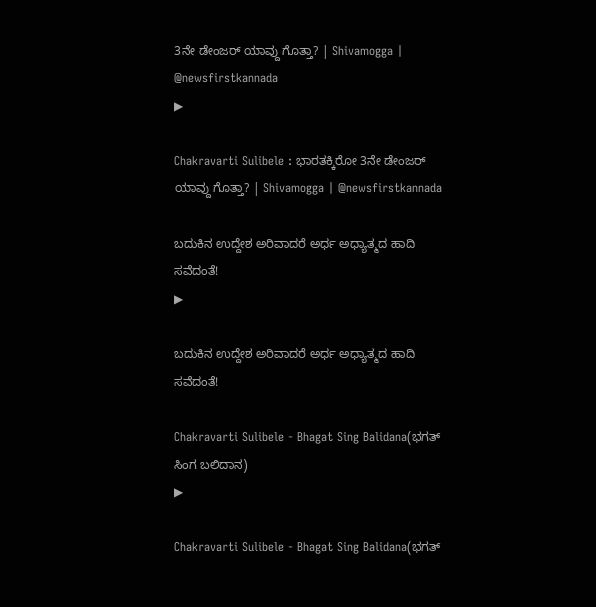3ನೇ ಡೇಂಜರ್ ಯಾವ್ದು ಗೊತ್ತಾ? | Shivamogga | @newsfirstkannada
▶

Chakravarti Sulibele : ಭಾರತಕ್ಕಿರೋ 3ನೇ ಡೇಂಜರ್ ಯಾವ್ದು ಗೊತ್ತಾ? | Shivamogga | @newsfirstkannada

ಬದುಕಿನ ಉದ್ದೇಶ ಅರಿವಾದರೆ ಅರ್ಧ ಅಧ್ಯಾತ್ಮದ ಹಾದಿ ಸವೆದಂತೆ!
▶

ಬದುಕಿನ ಉದ್ದೇಶ ಅರಿವಾದರೆ ಅರ್ಧ ಅಧ್ಯಾತ್ಮದ ಹಾದಿ ಸವೆದಂತೆ!

Chakravarti Sulibele - Bhagat Sing Balidana(ಭಗತ್ ಸಿಂಗ ಬಲಿದಾನ)
▶

Chakravarti Sulibele - Bhagat Sing Balidana(ಭಗತ್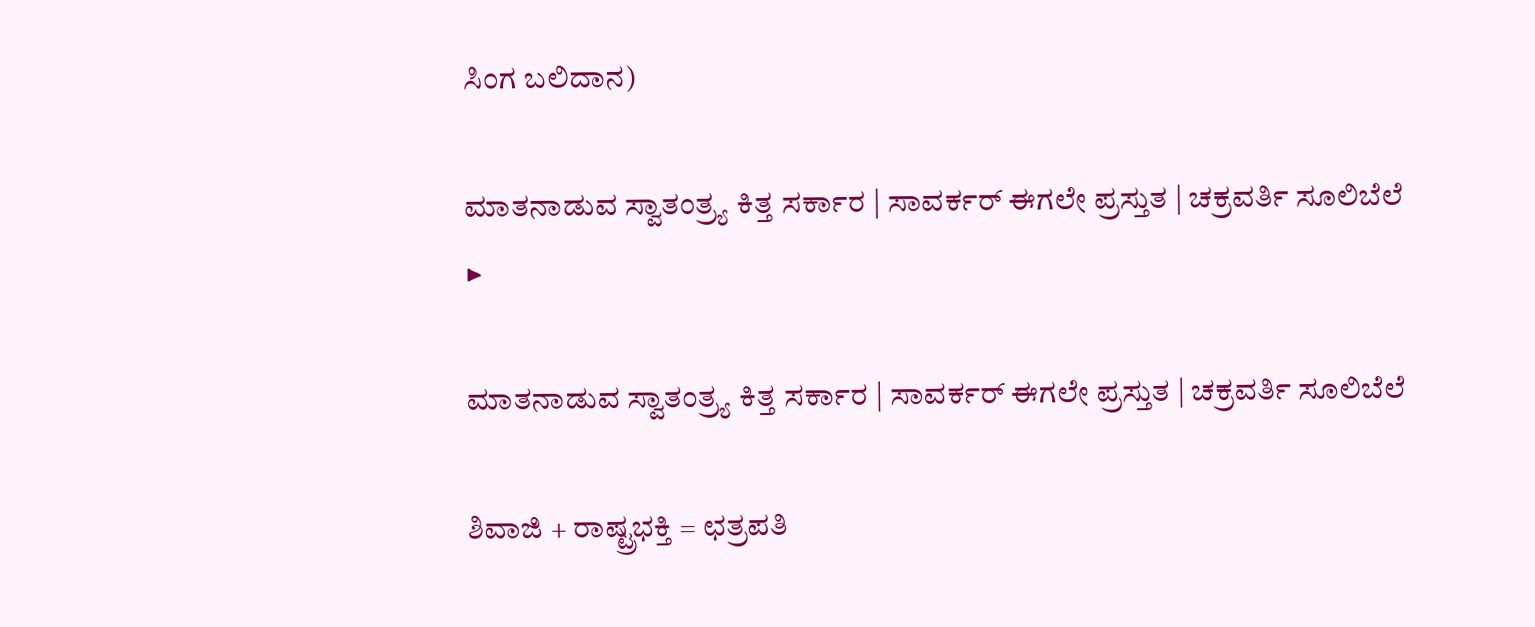ಸಿಂಗ ಬಲಿದಾನ)

ಮಾತನಾಡುವ ಸ್ವಾತಂತ್ರ‍್ಯ ಕಿತ್ತ ಸರ್ಕಾರ | ಸಾವರ್ಕರ್ ಈಗಲೇ ಪ್ರಸ್ತುತ | ಚಕ್ರವರ್ತಿ ಸೂಲಿಬೆಲೆ
▶

ಮಾತನಾಡುವ ಸ್ವಾತಂತ್ರ‍್ಯ ಕಿತ್ತ ಸರ್ಕಾರ | ಸಾವರ್ಕರ್ ಈಗಲೇ ಪ್ರಸ್ತುತ | ಚಕ್ರವರ್ತಿ ಸೂಲಿಬೆಲೆ

ಶಿವಾಜಿ + ರಾಷ್ಟ್ರಭಕ್ತಿ = ಛತ್ರಪತಿ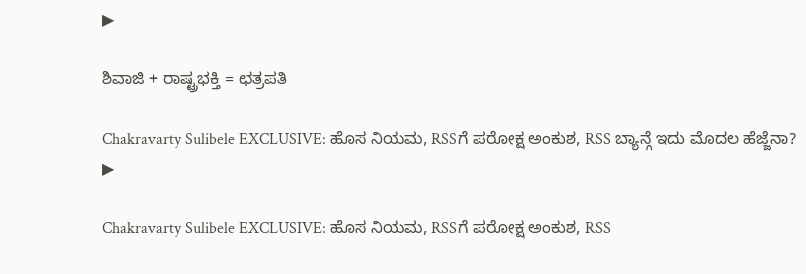▶

ಶಿವಾಜಿ + ರಾಷ್ಟ್ರಭಕ್ತಿ = ಛತ್ರಪತಿ

Chakravarty Sulibele EXCLUSIVE: ಹೊಸ ನಿಯಮ, RSSಗೆ ಪರೋಕ್ಷ ಅಂಕುಶ, RSS ಬ್ಯಾನ್ಗೆ ಇದು ಮೊದಲ ಹೆಜ್ಜೆನಾ?
▶

Chakravarty Sulibele EXCLUSIVE: ಹೊಸ ನಿಯಮ, RSSಗೆ ಪರೋಕ್ಷ ಅಂಕುಶ, RSS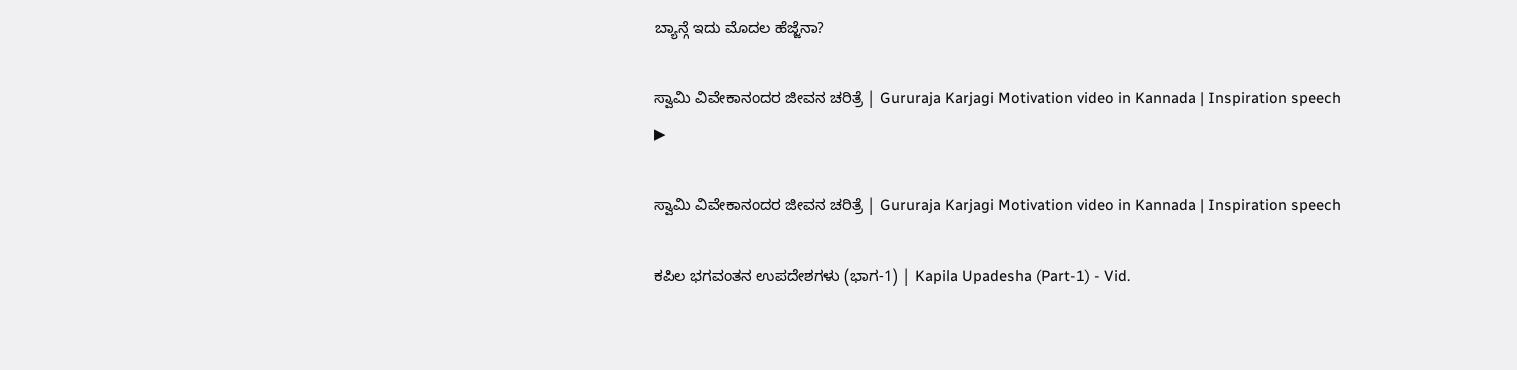ಬ್ಯಾನ್ಗೆ ಇದು ಮೊದಲ ಹೆಜ್ಜೆನಾ?

ಸ್ವಾಮಿ ವಿವೇಕಾನಂದರ ಜೀವನ ಚರಿತ್ರೆ | Gururaja Karjagi Motivation video in Kannada | Inspiration speech
▶

ಸ್ವಾಮಿ ವಿವೇಕಾನಂದರ ಜೀವನ ಚರಿತ್ರೆ | Gururaja Karjagi Motivation video in Kannada | Inspiration speech

ಕಪಿಲ ಭಗವಂತನ ಉಪದೇಶಗಳು (ಭಾಗ-1) | Kapila Upadesha (Part-1) - Vid.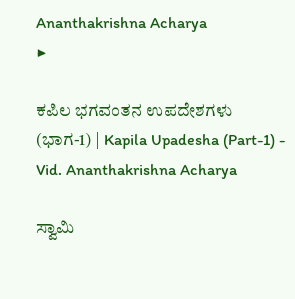Ananthakrishna Acharya
▶

ಕಪಿಲ ಭಗವಂತನ ಉಪದೇಶಗಳು (ಭಾಗ-1) | Kapila Upadesha (Part-1) - Vid. Ananthakrishna Acharya

ಸ್ವಾಮಿ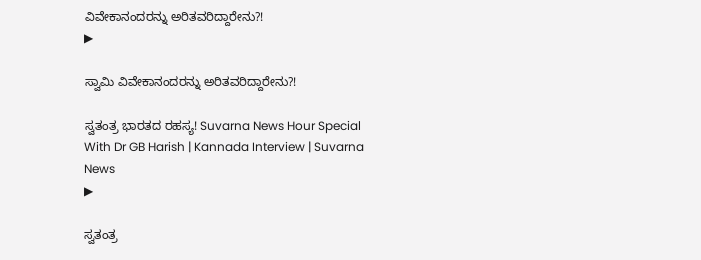ವಿವೇಕಾನಂದರನ್ನು ಅರಿತವರಿದ್ದಾರೇನು?!
▶

ಸ್ವಾಮಿ ವಿವೇಕಾನಂದರನ್ನು ಅರಿತವರಿದ್ದಾರೇನು?!

ಸ್ವತಂತ್ರ ಭಾರತದ ರಹಸ್ಯ! Suvarna News Hour Special With Dr GB Harish | Kannada Interview | Suvarna News
▶

ಸ್ವತಂತ್ರ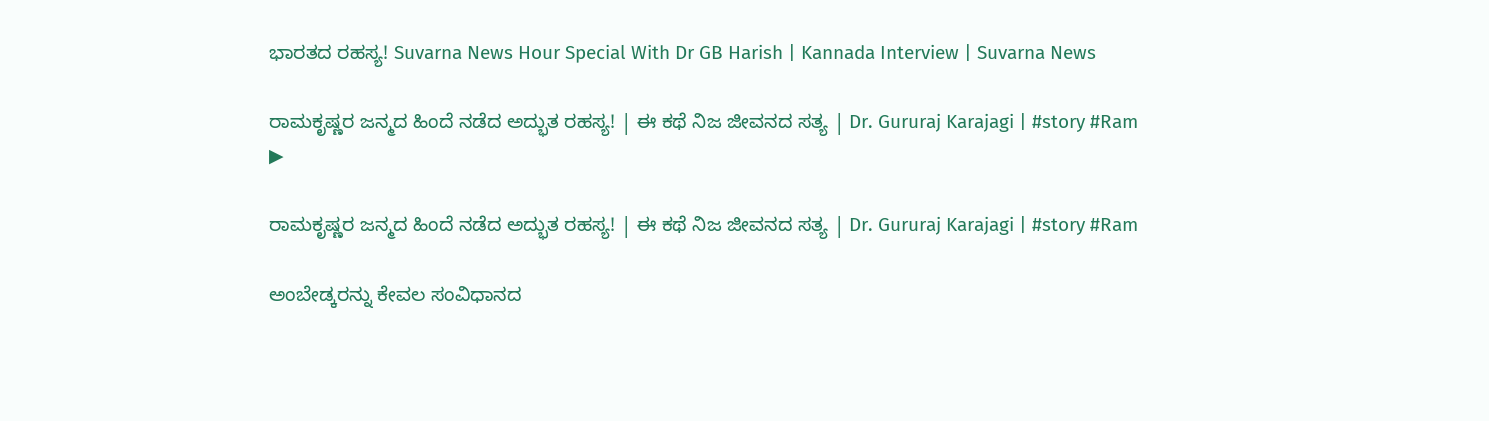ಭಾರತದ ರಹಸ್ಯ! Suvarna News Hour Special With Dr GB Harish | Kannada Interview | Suvarna News

ರಾಮಕೃಷ್ಣರ ಜನ್ಮದ ಹಿಂದೆ ನಡೆದ ಅದ್ಭುತ ರಹಸ್ಯ! | ಈ ಕಥೆ ನಿಜ ಜೀವನದ ಸತ್ಯ | Dr. Gururaj Karajagi | #story #Ram
▶

ರಾಮಕೃಷ್ಣರ ಜನ್ಮದ ಹಿಂದೆ ನಡೆದ ಅದ್ಭುತ ರಹಸ್ಯ! | ಈ ಕಥೆ ನಿಜ ಜೀವನದ ಸತ್ಯ | Dr. Gururaj Karajagi | #story #Ram

ಅಂಬೇಡ್ಕರನ್ನು ಕೇವಲ ಸಂವಿಧಾನದ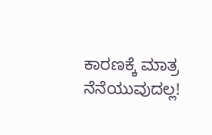ಕಾರಣಕ್ಕೆ ಮಾತ್ರ ನೆನೆಯುವುದಲ್ಲ!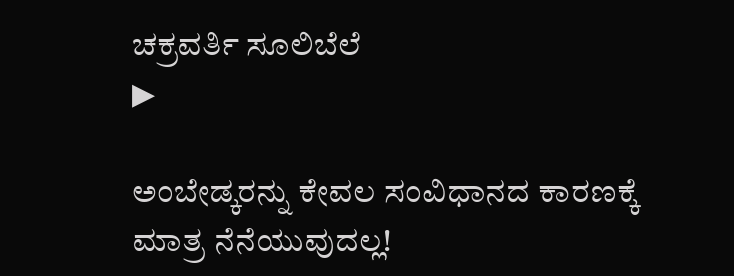ಚಕ್ರವರ್ತಿ ಸೂಲಿಬೆಲೆ
▶

ಅಂಬೇಡ್ಕರನ್ನು ಕೇವಲ ಸಂವಿಧಾನದ ಕಾರಣಕ್ಕೆ ಮಾತ್ರ ನೆನೆಯುವುದಲ್ಲ!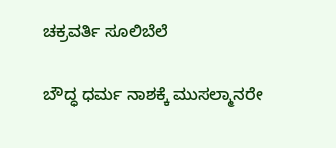ಚಕ್ರವರ್ತಿ ಸೂಲಿಬೆಲೆ

ಬೌದ್ಧ ಧರ್ಮ ನಾಶಕ್ಕೆ ಮುಸಲ್ಮಾನರೇ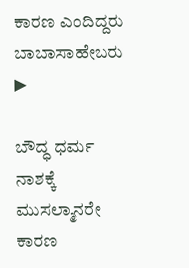ಕಾರಣ ಎಂದಿದ್ದರು ಬಾಬಾಸಾಹೇಬರು
▶

ಬೌದ್ಧ ಧರ್ಮ ನಾಶಕ್ಕೆ ಮುಸಲ್ಮಾನರೇ ಕಾರಣ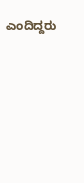ಎಂದಿದ್ದರು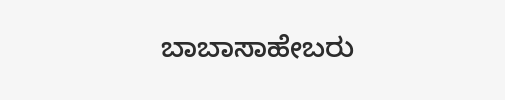ಬಾಬಾಸಾಹೇಬರು